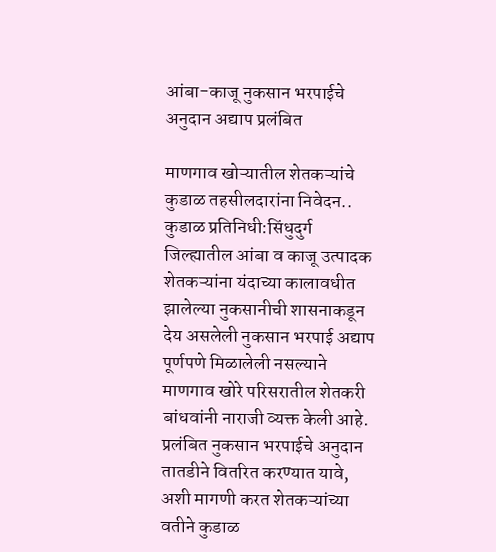आंबा-काजू नुकसान भरपाईचे अनुदान अद्याप प्रलंबित

माणगाव खोऱ्यातील शेतकऱ्यांचे कुडाळ तहसीलदारांना निवेदन.. कुडाळ प्रतिनिधी:सिंधुदुर्ग जिल्ह्यातील आंबा व काजू उत्पादक शेतकऱ्यांना यंदाच्या कालावधीत झालेल्या नुकसानीची शासनाकडून देय असलेली नुकसान भरपाई अद्याप पूर्णपणे मिळालेली नसल्याने माणगाव खोरे परिसरातील शेतकरी बांधवांनी नाराजी व्यक्त केली आहे. प्रलंबित नुकसान भरपाईचे अनुदान तातडीने वितरित करण्यात यावे, अशी मागणी करत शेतकऱ्यांच्या वतीने कुडाळ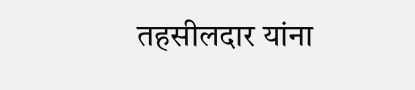तहसीलदार यांना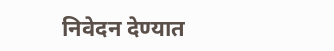निवेदन देण्यात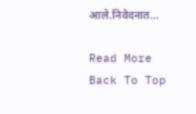आले.निवेदनात…

Read More
Back To Top